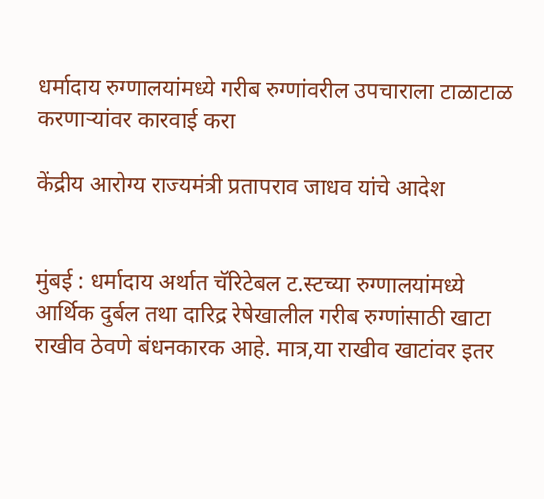धर्मादाय रुग्णालयांमध्ये गरीब रुग्णांवरील उपचाराला टाळाटाळ करणाऱ्यांवर कारवाई करा

केंद्रीय आरोग्य राज्यमंत्री प्रतापराव जाधव यांचे आदेश


मुंबई : धर्मादाय अर्थात चॅरिटेबल ट.स्टच्या रुग्णालयांमध्ये आर्थिक दुर्बल तथा दारिद्र रेषेखालील गरीब रुग्णांसाठी खाटा राखीव ठेवणे बंधनकारक आहे. मात्र,या राखीव खाटांवर इतर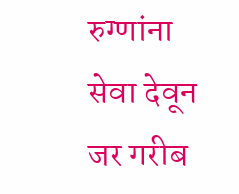रुग्णांना सेवा देवून जर गरीब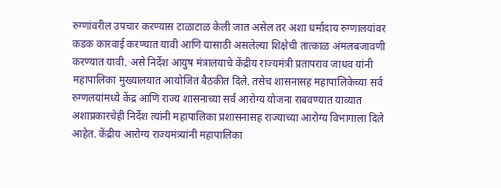रुग्णांवरील उपचार करण्यास टाळाटाळ केली जात असेल तर अशा धर्मादाय रुग्णालयांवर कडक कारवाई करण्यात यावी आणि यासाठी असलेल्या शिक्षेची तात्काळ अंमलबजावणी करण्यात यावी. असे निर्देश आयुष मंत्रालयाचे केंद्रीय राज्यमंत्री प्रतापराव जाधव यांनी महापालिका मुख्यालयात आयोजित बैठकीत दिले. तसेच शासनासह महापालिकेच्या सर्व रुग्णलयांमध्ये केंद्र आणि राज्य शासनाच्या सर्व आरोग्य योजना राबवण्यात याव्यात अशाप्रकारचेही निर्देश त्यांनी महापालिका प्रशासनासह राज्याच्या आरोग्य विभागाला दिले आहेत. केंद्रीय आरोग्य राज्यमंत्र्यांनी महापालिका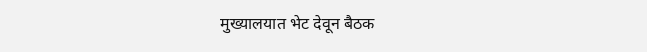मुख्यालयात भेट देवून बैठक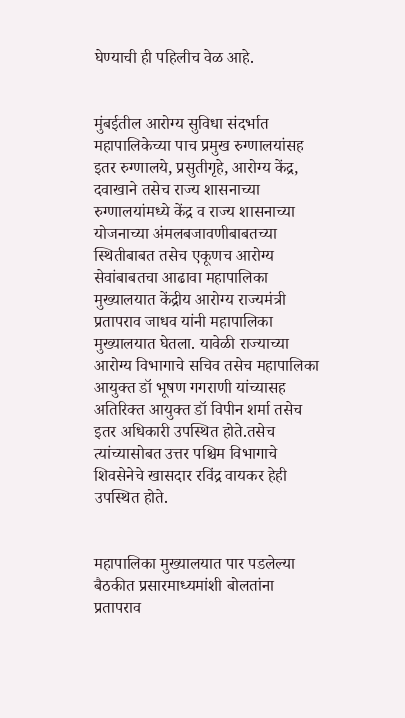घेण्याची ही पहिलीच वेळ आहे.


मुंबईतील आरोग्य सुविधा संदर्भात महापालिकेच्या पाच प्रमुख रुग्णालयांसह इतर रुग्णालये, प्रसुतीगृहे, आरोग्य केंद्र, दवाखाने तसेच राज्य शासनाच्या रुग्णालयांमध्ये केंद्र व राज्य शासनाच्या योजनाच्या अंमलबजावणीबाबतच्या स्थितीबाबत तसेच एकूणच आरोग्य सेवांबाबतचा आढावा महापालिका मुख्यालयात केंद्रीय आरोग्य राज्यमंत्री प्रतापराव जाधव यांनी महापालिका मुख्यालयात घेतला. यावेळी राज्याच्या आरोग्य विभागाचे सचिव तसेच महापालिका आयुक्त डॉ भूषण गगराणी यांच्यासह अतिरिक्त आयुक्त डॉ विपीन शर्मा तसेच इतर अधिकारी उपस्थित होते.तसेच त्यांच्यासोबत उत्तर पश्चिम विभागाचे शिवसेनेचे खासदार रविंद्र वायकर हेही उपस्थित होते.


महापालिका मुख्यालयात पार पडलेल्या बैठकीत प्रसारमाध्यमांशी बोलतांना प्रतापराव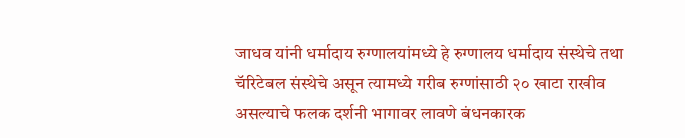जाधव यांनी धर्मादाय रुग्णालयांमध्ये हे रुग्णालय धर्मादाय संस्थेचे तथा चॅरिटेबल संस्थेचे असून त्यामध्ये गरीब रुग्णांसाठी २० खाटा राखीव असल्याचे फलक दर्शनी भागावर लावणे बंधनकारक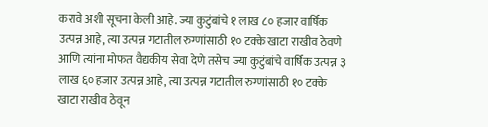करावे अशी सूचना केली आहे. ज्या कुटुंबांचे १ लाख ८० हजार वार्षिक उत्पन्न आहे, त्या उत्पन्न गटातील रुग्णांसाठी १० टक्के खाटा राखीव ठेवणे आणि त्यांना मोफत वैद्यकीय सेवा देणे तसेच ज्या कुटुंबांचे वार्षिक उत्पन्न ३ लाख ६० हजार उत्पन्न आहे, त्या उत्पन्न गटातील रुग्णांसाठी १० टक्के खाटा राखीव ठेवून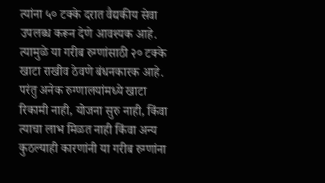त्यांना ५० टक्के दरात वैद्यकीय सेवा उपलब्ध करून देणे आवश्यक आहे. त्यामुळे या गरीब रुग्णांसाठी २० टक्के खाटा राखीव ठेवणे बंधनकारक आहे. परंतु अनेक रुग्णालयांमध्ये खाटा रिकामी नाही, योजना सुरु नाही, किंवा त्याचा लाभ मिळत नाही किंवा अन्य कुठल्याही कारणांनी या गरीब रुग्णांना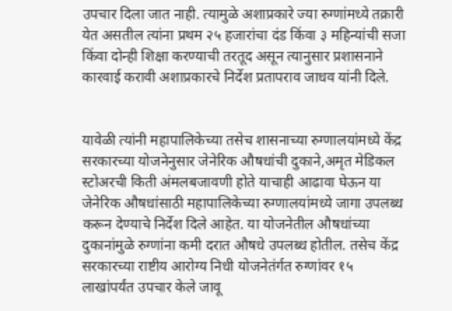उपचार दिला जात नाही. त्यामुळे अशाप्रकारे ज्या रुग्णांमध्ये तक्रारी येत असतील त्यांना प्रथम २५ हजारांचा दंड किंवा ३ महिन्यांची सजा किंवा दोन्ही शिक्षा करण्याची तरतूद असून त्यानुसार प्रशासनाने कारवाई करावी अशाप्रकारचे निर्देश प्रतापराव जाधव यांनी दिले.


यावेळी त्यांनी महापालिकेच्या तसेच शासनाच्या रुग्णालयांमध्ये केंद्र सरकारच्या योजनेनुसार जेनेरिक औषधांची दुकाने,अमृत मेडिकल स्टोअरची किती अंमलबजावणी होते याचाही आढावा घेऊन या जेनेरिक औषधांसाठी महापालिकेच्या रुग्णालयांमध्ये जागा उपलब्ध करून देण्याचे निर्देश दिले आहेत. या योजनेतील औषधांच्या दुकानांमुळे रुग्णांना कमी दरात औषधे उपलब्ध होतील. तसेच केंद्र सरकारच्या राष्टीय आरोग्य निधी योजनेतंर्गत रुग्णांवर १५ लाखांपर्यंत उपचार केले जावू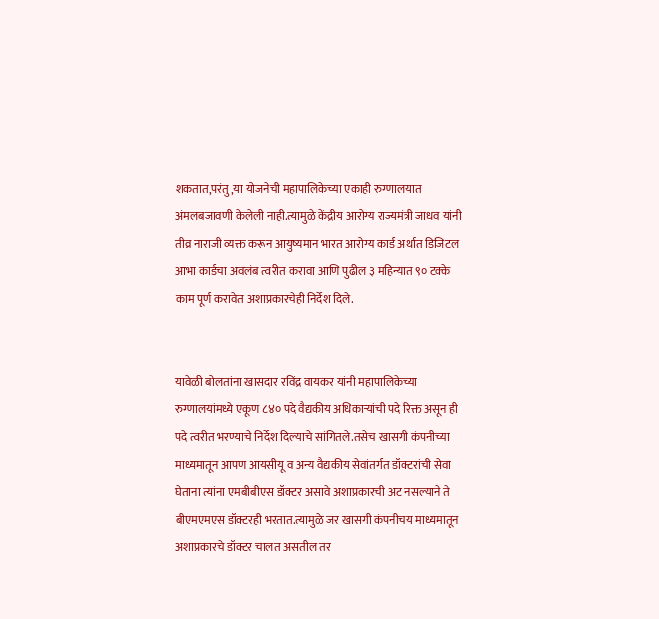शकतात,परंतु,या योजनेची महापालिकेच्या एकाही रुग्णालयात अंमलबजावणी केलेली नाही.त्यामुळे केंद्रीय आरोग्य राज्यमंत्री जाधव यांनी तीव्र नाराजी व्यक्त करून आयुष्यमान भारत आरोग्य कार्ड अर्थात डिजिटल आभा कार्डचा अवलंब त्वरीत करावा आणि पुढील ३ महिन्यात ९० टक्के काम पूर्ण करावेत अशाप्रकारचेही निर्देश दिले.


यावेळी बोलतांना खासदार रविंद्र वायकर यांनी महापालिकेच्या रुग्णालयांमध्ये एकूण ८४० पदे वैद्यकीय अधिकाऱ्यांची पदे रिक्त असून ही पदे त्वरीत भरण्याचे निर्देश दिल्याचे सांगितले.तसेच खासगी कंपनीच्या माध्यमातून आपण आयसीयू व अन्य वैद्यकीय सेवांतर्गत डॉक्टरांची सेवा घेताना त्यांना एमबीबीएस डॉक्टर असावे अशाप्रकारची अट नसल्याने ते बीएमएमएस डॉक्टरही भरतात.त्यामुळे जर खासगी कंपनीचय माध्यमातून अशाप्रकारचे डॉक्टर चालत असतील तर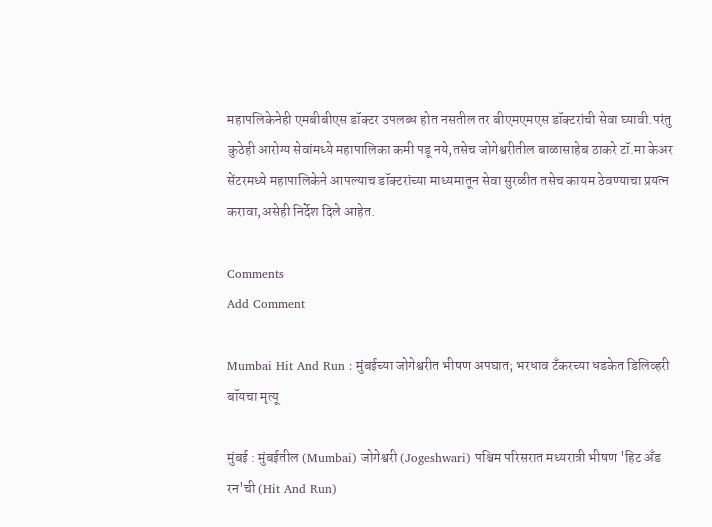महापलिकेनेही एमबीबीएस डॉक्टर उपलब्ध होत नसतील तर बीएमएमएस डॉक्टरांची सेवा घ्यावी.परंतु कुठेही आरोग्य सेवांमध्ये महापालिका कमी पडू नये,तसेच जोगेश्वरीतील बाळासाहेब ठाकरे टॉ.मा केअर सेंटरमध्ये महापालिकेने आपल्याच डॉक्टरांच्या माध्यमातून सेवा सुरळीत तसेच कायम ठेवण्याचा प्रयत्न करावा,असेही निर्देश दिले आहेत.

Comments
Add Comment

Mumbai Hit And Run : मुंबईच्या जोगेश्वरीत भीषण अपघात; भरधाव टँकरच्या धडकेत डिलिव्हरी बॉयचा मृत्यू

मुंबई : मुंबईतील (Mumbai) जोगेश्वरी (Jogeshwari) पश्चिम परिसरात मध्यरात्री भीषण 'हिट अँड रन'ची (Hit And Run)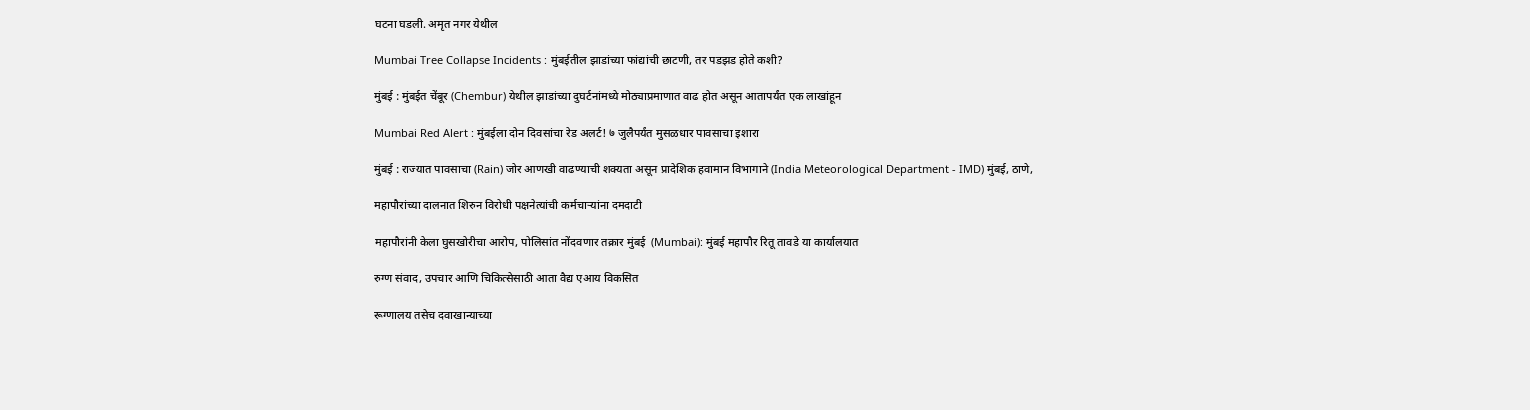घटना घडली. अमृत नगर येथील

Mumbai Tree Collapse Incidents : मुंबईतील झाडांच्या फांद्यांची छाटणी, तर पडझड होते कशी?

मुंबई : मुंबईत चेंबूर (Chembur) येथील झाडांच्या दुघर्टनांमध्ये मोठ्याप्रमाणात वाढ होत असून आतापर्यंत एक लाखांहून

Mumbai Red Alert : मुंबईला दोन दिवसांचा रेड अलर्ट! ७ जुलैपर्यंत मुसळधार पावसाचा इशारा

मुंबई : राज्यात पावसाचा (Rain) जोर आणखी वाढण्याची शक्यता असून प्रादेशिक हवामान विभागाने (India Meteorological Department - IMD) मुंबई, ठाणे,

महापौरांच्या दालनात शिरुन विरोधी पक्षनेत्यांची कर्मचाऱ्यांना दमदाटी

महापौरांनी केला घुसखोरीचा आरोप, पोलिसांत नोंदवणार तक्रार मुंबई  (Mumbai): मुंबई महापौर रितू तावडे या कार्यालयात

रुग्ण संवाद, उपचार आणि चिकित्सेसाठी आता वैद्य एआय विकसित

रूग्णालय तसेच दवाखान्याच्या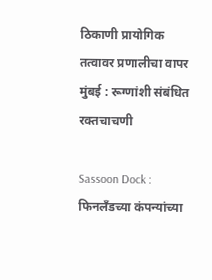ठिकाणी प्रायोगिक तत्वावर प्रणालीचा वापर मुंबई : रूग्णांशी संबंधित रक्तचाचणी

Sassoon Dock : फिनलँडच्या कंपन्यांच्या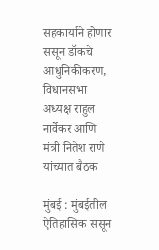सहकार्याने होणार ससून डॉकचे आधुनिकीकरण, विधानसभा अध्यक्ष राहुल नार्वेकर आणि मंत्री नितेश राणे यांच्यात बैठक

मुंबई : मुंबईतील ऐतिहासिक ससून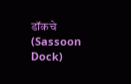डॉकचे (Sassoon Dock)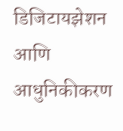डिजिटायझेशन आणि आधुनिकीकरण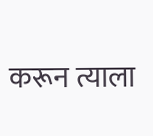करून त्याला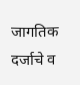जागतिक दर्जाचे व